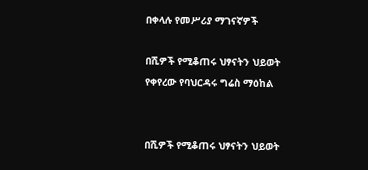በቀላሉ የመሥሪያ ማገናኛዎች

በሺዎች የሚቆጠሩ ህፃናትን ህይወት የቀየረው የባህርዳሩ ግሬስ ማዕከል


በሺዎች የሚቆጠሩ ህፃናትን ህይወት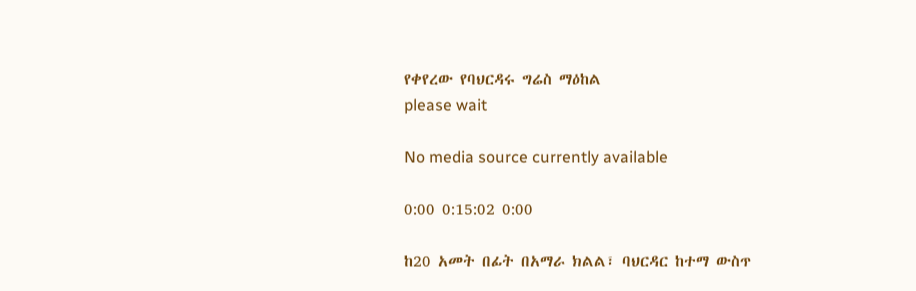የቀየረው የባህርዳሩ ግሬስ ማዕከል
please wait

No media source currently available

0:00 0:15:02 0:00

ከ20 አመት በፊት በአማራ ክልል፣ ባህርዳር ከተማ ውስጥ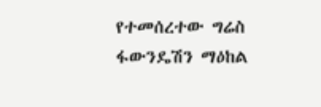የተመሰረተው ግሬስ ፋውንዴሽን ማዕከል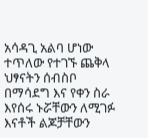አሳዳጊ አልባ ሆነው ተጥለው የተገኙ ጨቅላ ህፃናትን ሰብስቦ በማሳደግ እና የቀን ስራ እየሰሩ ኑሯቸውን ለሚገፉ እናቶች ልጆቻቸውን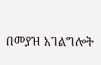በመያዝ አገልግሎት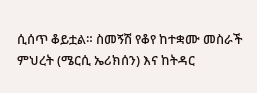ሲሰጥ ቆይቷል። ስመኝሽ የቆየ ከተቋሙ መስራች ምህረት (ሜርሲ ኤሪክሰን) እና ከትዳር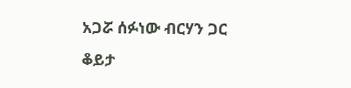አጋሯ ሰፉነው ብርሃን ጋር ቆይታ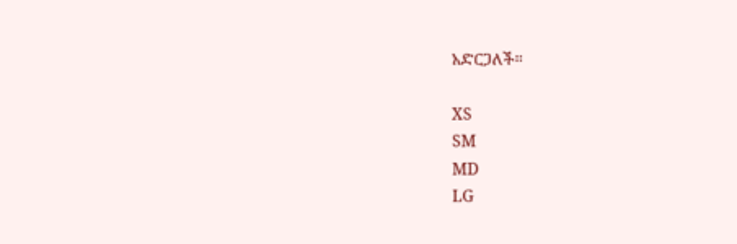አድርጋለች።

XS
SM
MD
LG